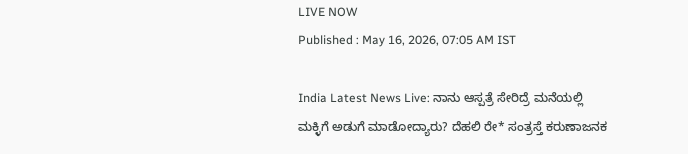LIVE NOW
Published : May 16, 2026, 07:05 AM IST

India Latest News Live: ನಾನು ಆಸ್ಪತ್ರೆ ಸೇರಿದ್ರೆ ಮನೆಯಲ್ಲಿ ಮಕ್ಳಿಗೆ ಅಡುಗೆ ಮಾಡೋದ್ಯಾರು? ದೆಹಲಿ ರೇ* ಸಂತ್ರಸ್ತೆ ಕರುಣಾಜನಕ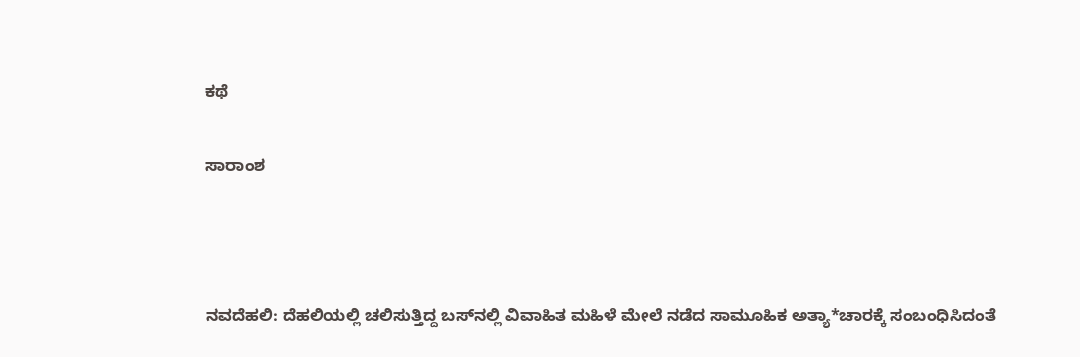ಕಥೆ

ಸಾರಾಂಶ



ನವದೆಹಲಿ: ದೆಹಲಿಯಲ್ಲಿ ಚಲಿಸುತ್ತಿದ್ದ ಬಸ್‌ನಲ್ಲಿ ವಿವಾಹಿತ ಮಹಿಳೆ ಮೇಲೆ ನಡೆದ ಸಾಮೂಹಿಕ ಅತ್ಯಾ*ಚಾರಕ್ಕೆ ಸಂಬಂಧಿಸಿದಂತೆ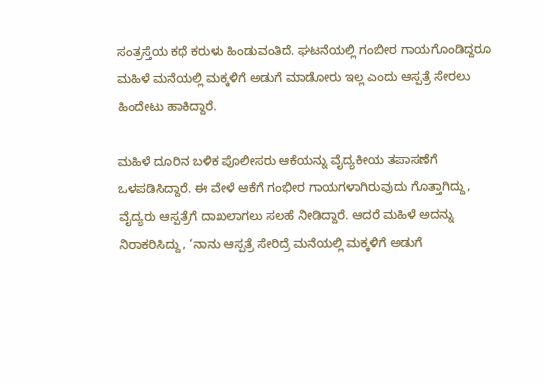ಸಂತ್ರಸ್ತೆಯ ಕಥೆ ಕರುಳು ಹಿಂಡುವಂತಿದೆ. ಘಟನೆಯಲ್ಲಿ ಗಂಬೀರ ಗಾಯಗೊಂಡಿದ್ದರೂ ಮಹಿಳೆ ಮನೆಯಲ್ಲಿ ಮಕ್ಕಳಿಗೆ ಅಡುಗೆ ಮಾಡೋರು ಇಲ್ಲ ಎಂದು ಆಸ್ಪತ್ರೆ ಸೇರಲು ಹಿಂದೇಟು ಹಾಕಿದ್ದಾರೆ.

ಮಹಿಳೆ ದೂರಿನ ಬಳಿಕ ಪೊಲೀಸರು ಆಕೆಯನ್ನು ವೈದ್ಯಕೀಯ ತಪಾಸಣೆಗೆ ಒಳಪಡಿಸಿದ್ದಾರೆ. ಈ ವೇಳೆ ಆಕೆಗೆ ಗಂಭೀರ ಗಾಯಗಳಾಗಿರುವುದು ಗೊತ್ತಾಗಿದ್ದು, ವೈದ್ಯರು ಆಸ್ಪತ್ರೆಗೆ ದಾಖಲಾಗಲು ಸಲಹೆ ನೀಡಿದ್ದಾರೆ. ಆದರೆ ಮಹಿಳೆ ಅದನ್ನು ನಿರಾಕರಿಸಿದ್ದು, ‘ನಾನು ಆಸ್ಪತ್ರೆ ಸೇರಿದ್ರೆ ಮನೆಯಲ್ಲಿ ಮಕ್ಕಳಿಗೆ ಅಡುಗೆ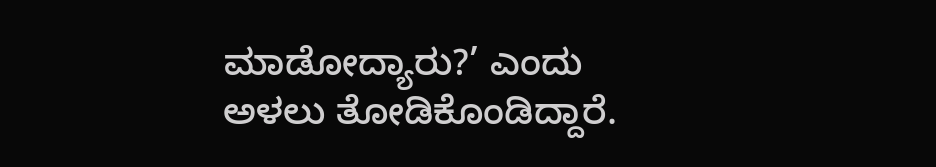ಮಾಡೋದ್ಯಾರು?’ ಎಂದು ಅಳಲು ತೋಡಿಕೊಂಡಿದ್ದಾರೆ.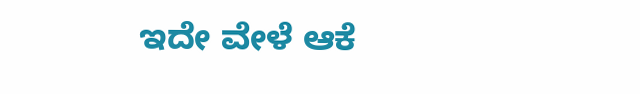ಇದೇ ವೇಳೆ ಆಕೆ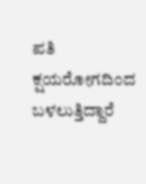ಪತಿ ಕ್ಷಯರೋಗದಿಂದ ಬಳಲುತ್ತಿದ್ದಾರೆ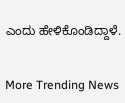ಎಂದು ಹೇಳಿಕೊಂಡಿದ್ದಾಳೆ.


More Trending News